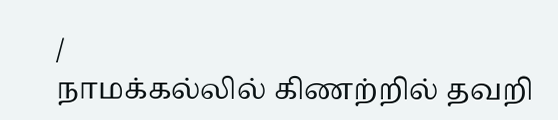/
நாமக்கல்லில் கிணற்றில் தவறி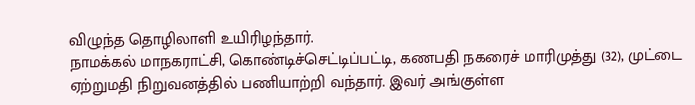விழுந்த தொழிலாளி உயிரிழந்தார்.
நாமக்கல் மாநகராட்சி, கொண்டிச்செட்டிப்பட்டி, கணபதி நகரைச் மாரிமுத்து (32), முட்டை ஏற்றுமதி நிறுவனத்தில் பணியாற்றி வந்தார். இவர் அங்குள்ள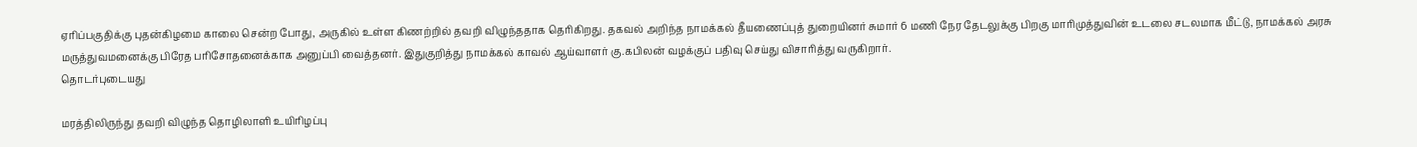ஏரிப்பகுதிக்கு புதன்கிழமை காலை சென்ற போது, அருகில் உள்ள கிணற்றில் தவறி விழுந்ததாக தெரிகிறது. தகவல் அறிந்த நாமக்கல் தீயணைப்புத் துறையினர் சுமார் 6 மணி நேர தேடலுக்கு பிறகு மாரிமுத்துவின் உடலை சடலமாக மீட்டு, நாமக்கல் அரசு மருத்துவமனைக்கு பிரேத பரிசோதனைக்காக அனுப்பி வைத்தனர். இதுகுறித்து நாமக்கல் காவல் ஆய்வாளர் கு.கபிலன் வழக்குப் பதிவு செய்து விசாரித்து வருகிறார்.
தொடர்புடையது

மரத்திலிருந்து தவறி விழுந்த தொழிலாளி உயிரிழப்பு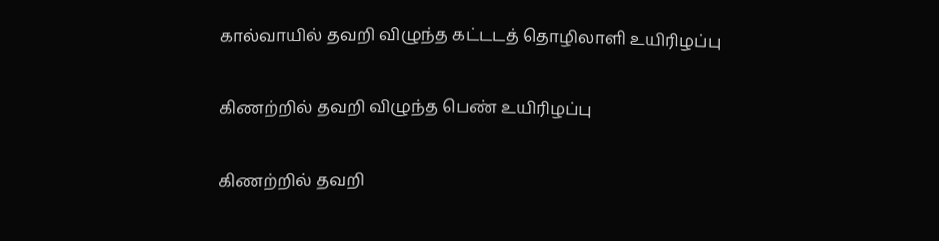கால்வாயில் தவறி விழுந்த கட்டடத் தொழிலாளி உயிரிழப்பு

கிணற்றில் தவறி விழுந்த பெண் உயிரிழப்பு

கிணற்றில் தவறி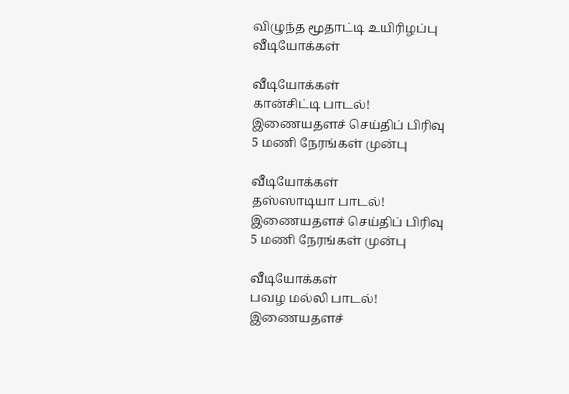விழுந்த மூதாட்டி உயிரிழப்பு
வீடியோக்கள்

வீடியோக்கள்
கான்சிட்டி பாடல்!
இணையதளச் செய்திப் பிரிவு
5 மணி நேரங்கள் முன்பு

வீடியோக்கள்
தஸ்ஸாடியா பாடல்!
இணையதளச் செய்திப் பிரிவு
5 மணி நேரங்கள் முன்பு

வீடியோக்கள்
பவழ மல்லி பாடல்!
இணையதளச்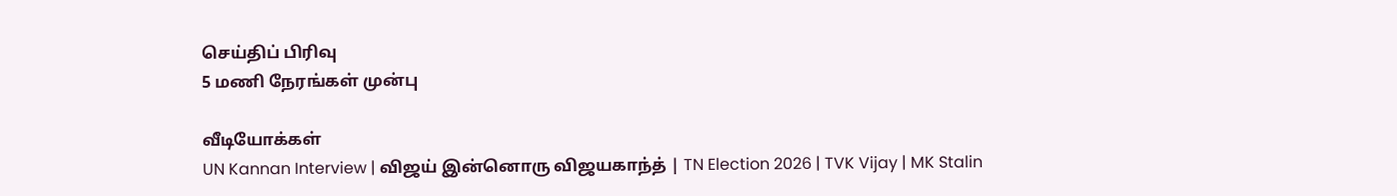செய்திப் பிரிவு
5 மணி நேரங்கள் முன்பு

வீடியோக்கள்
UN Kannan Interview | விஜய் இன்னொரு விஜயகாந்த் | TN Election 2026 | TVK Vijay | MK Stalin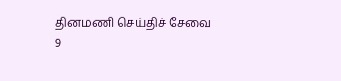தினமணி செய்திச் சேவை
9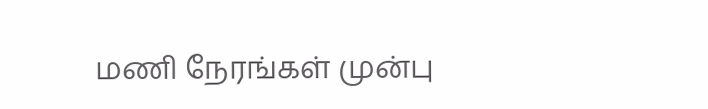மணி நேரங்கள் முன்பு